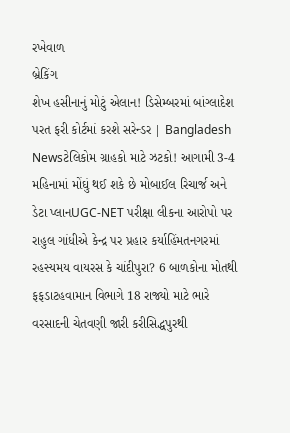રખેવાળ
બ્રેકિંગ
શેખ હસીનાનું મોટું એલાન! ડિસેમ્બરમાં બાંગ્લાદેશ પરત ફરી કોર્ટમાં કરશે સરેન્ડર | Bangladesh Newsટેલિકોમ ગ્રાહકો માટે ઝટકો! આગામી 3-4 મહિનામાં મોંઘું થઈ શકે છે મોબાઈલ રિચાર્જ અને ડેટા પ્લાનUGC-NET પરીક્ષા લીકના આરોપો પર રાહુલ ગાંધીએ કેન્દ્ર પર પ્રહાર કર્યાહિંમતનગરમાં રહસ્યમય વાયરસ કે ચાંદીપુરા? 6 બાળકોના મોતથી ફફડાટહવામાન વિભાગે 18 રાજ્યો માટે ભારે વરસાદની ચેતવણી જારી કરીસિદ્ધપુરથી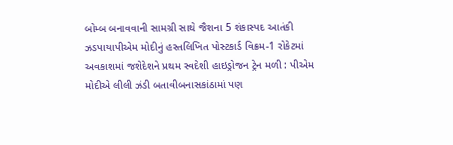બોમ્બ બનાવવાની સામગ્રી સાથે જૈશના 5 શંકાસ્પદ આતંકી ઝડપાયાપીએમ મોદીનું હસ્તલિખિત પોસ્ટકાર્ડ વિક્રમ-1 રોકેટમાં અવકાશમાં જશેદેશને પ્રથમ સ્વદેશી હાઇડ્રોજન ટ્રેન મળી : પીએમ મોદીએ લીલી ઝંડી બતાવીબનાસકાંઠામાં પણ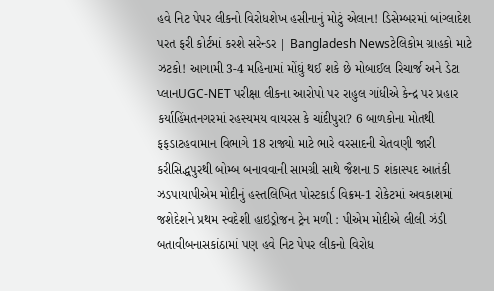હવે નિટ પેપર લીકનો વિરોધશેખ હસીનાનું મોટું એલાન! ડિસેમ્બરમાં બાંગ્લાદેશ પરત ફરી કોર્ટમાં કરશે સરેન્ડર | Bangladesh Newsટેલિકોમ ગ્રાહકો માટે ઝટકો! આગામી 3-4 મહિનામાં મોંઘું થઈ શકે છે મોબાઈલ રિચાર્જ અને ડેટા પ્લાનUGC-NET પરીક્ષા લીકના આરોપો પર રાહુલ ગાંધીએ કેન્દ્ર પર પ્રહાર કર્યાહિંમતનગરમાં રહસ્યમય વાયરસ કે ચાંદીપુરા? 6 બાળકોના મોતથી ફફડાટહવામાન વિભાગે 18 રાજ્યો માટે ભારે વરસાદની ચેતવણી જારી કરીસિદ્ધપુરથી બોમ્બ બનાવવાની સામગ્રી સાથે જૈશના 5 શંકાસ્પદ આતંકી ઝડપાયાપીએમ મોદીનું હસ્તલિખિત પોસ્ટકાર્ડ વિક્રમ-1 રોકેટમાં અવકાશમાં જશેદેશને પ્રથમ સ્વદેશી હાઇડ્રોજન ટ્રેન મળી : પીએમ મોદીએ લીલી ઝંડી બતાવીબનાસકાંઠામાં પણ હવે નિટ પેપર લીકનો વિરોધ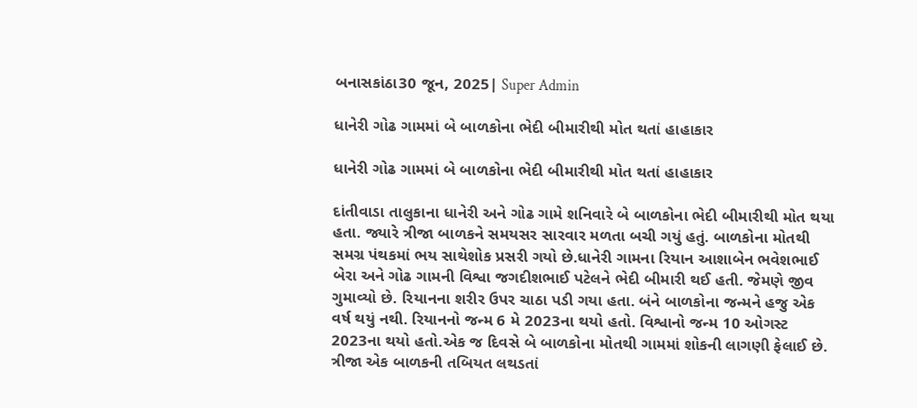બનાસકાંઠા30 જૂન, 2025| Super Admin

ધાનેરી ગોઢ ગામમાં બે બાળકોના ભેદી બીમારીથી મોત થતાં હાહાકાર

ધાનેરી ગોઢ ગામમાં બે બાળકોના ભેદી બીમારીથી મોત થતાં હાહાકાર

દાંતીવાડા તાલુકાના ધાનેરી અને ગોઢ ગામે શનિવારે બે બાળકોના ભેદી બીમારીથી મોત થયા હતા. જ્યારે ત્રીજા બાળકને સમયસર સારવાર મળતા બચી ગયું હતું. બાળકોના મોતથી સમગ્ર પંથકમાં ભય સાથેશોક પ્રસરી ગયો છે.ધાનેરી ગામના રિયાન આશાબેન ભવેશભાઈ બેરા અને ગોઢ ગામની વિશ્વા જગદીશભાઈ પટેલને ભેદી બીમારી થઈ હતી. જેમણે જીવ ગુમાવ્યો છે. રિયાનના શરીર ઉપર ચાઠા પડી ગયા હતા. બંને બાળકોના જન્મને હજુ એક વર્ષ થયું નથી. રિયાનનો જન્મ 6 મે 2023ના થયો હતો. વિશ્વાનો જન્મ 10 ઓગસ્ટ 2023ના થયો હતો.એક જ દિવસે બે બાળકોના મોતથી ગામમાં શોકની લાગણી ફેલાઈ છે. ત્રીજા એક બાળકની તબિયત લથડતાં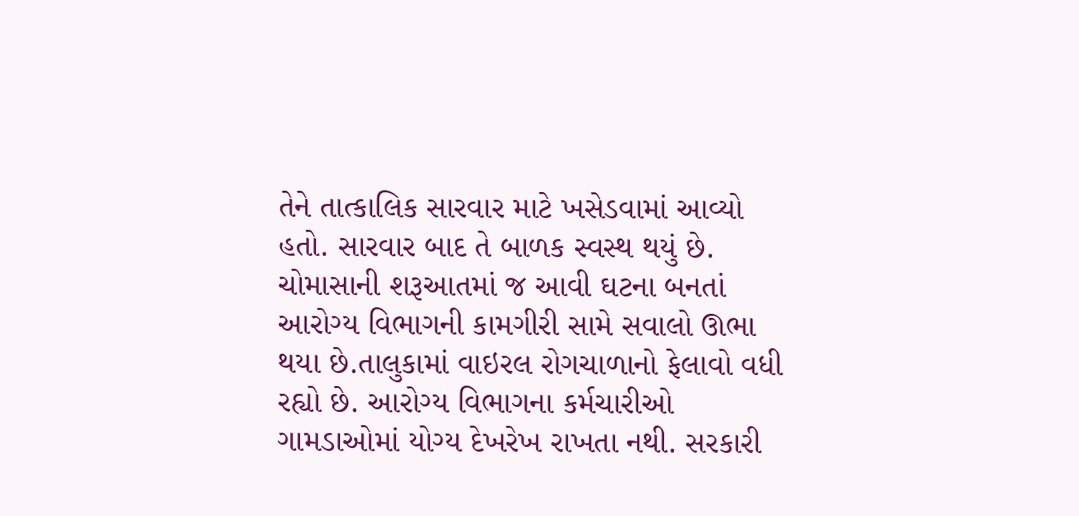તેને તાત્કાલિક સારવાર માટે ખસેડવામાં આવ્યો હતો. સારવાર બાદ તે બાળક સ્વસ્થ થયું છે. ચોમાસાની શરૂઆતમાં જ આવી ઘટના બનતાં આરોગ્ય વિભાગની કામગીરી સામે સવાલો ઊભા થયા છે.તાલુકામાં વાઇરલ રોગચાળાનો ફેલાવો વધી રહ્યો છે. આરોગ્ય વિભાગના કર્મચારીઓ ગામડાઓમાં યોગ્ય દેખરેખ રાખતા નથી. સરકારી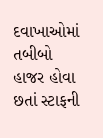દવાખાઓમાં તબીબો હાજર હોવા છતાં સ્ટાફની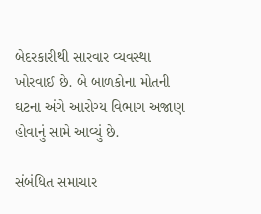બેદરકારીથી સારવાર વ્યવસ્થા ખોરવાઈ છે. બે બાળકોના મોતની ઘટના અંગે આરોગ્ય વિભાગ અજાણ હોવાનું સામે આવ્યું છે.

સંબંધિત સમાચાર